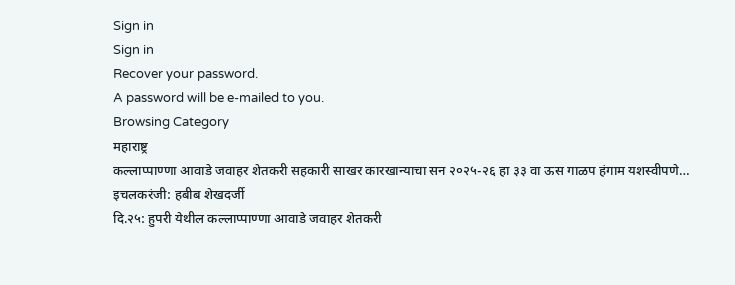Sign in
Sign in
Recover your password.
A password will be e-mailed to you.
Browsing Category
महाराष्ट्र
कल्लाप्पाण्णा आवाडे जवाहर शेतकरी सहकारी साखर कारखान्याचा सन २०२५-२६ हा ३३ वा ऊस गाळप हंगाम यशस्वीपणे…
इचलकरंजी: हबीब शेखदर्जी
दि.२५: हुपरी येथील कल्लाप्पाण्णा आवाडे जवाहर शेतकरी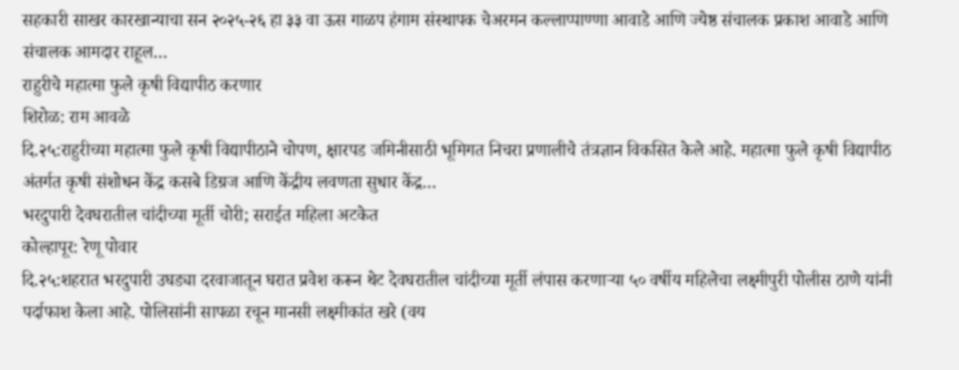सहकारी साखर कारखान्याचा सन २०२५-२६ हा ३३ वा ऊस गाळप हंगाम संस्थापक चेअरमन कल्लाप्पाण्णा आवाडे आणि ज्येष्ठ संचालक प्रकाश आवाडे आणि संचालक आमदार राहूल…
राहुरीचे महात्मा फुले कृषी विद्यापीठ करणार
शिरोळ: राम आवळे
दि.२५:राहुरीच्या महात्मा फुले कृषी विद्यापीठाने चोपण, क्षारपड जमिनीसाठी भूमिगत निचरा प्रणालीचे तंत्रज्ञान विकसित केले आहे. महात्मा फुले कृषी विद्यापीठ अंतर्गत कृषी संशोधन केंद्र कसबे डिग्रज आणि केंद्रीय लवणता सुधार केंद्र…
भरदुपारी देवघरातील चांदीच्या मूर्ती चोरी; सराईत महिला अटकेत
कोल्हापूर: रेणू पोवार
दि.२५:शहरात भरदुपारी उघड्या दरवाजातून घरात प्रवेश करून थेट देवघरातील चांदीच्या मूर्ती लंपास करणाऱ्या ५० वर्षीय महिलेचा लक्ष्मीपुरी पोलीस ठाणे यांनी पर्दाफाश केला आहे. पोलिसांनी सापळा रचून मानसी लक्ष्मीकांत खरे (वय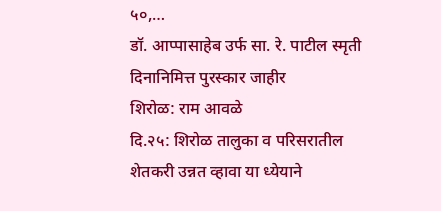५०,…
डॉ. आप्पासाहेब उर्फ सा. रे. पाटील स्मृती दिनानिमित्त पुरस्कार जाहीर
शिरोळ: राम आवळे
दि.२५: शिरोळ तालुका व परिसरातील शेतकरी उन्नत व्हावा या ध्येयाने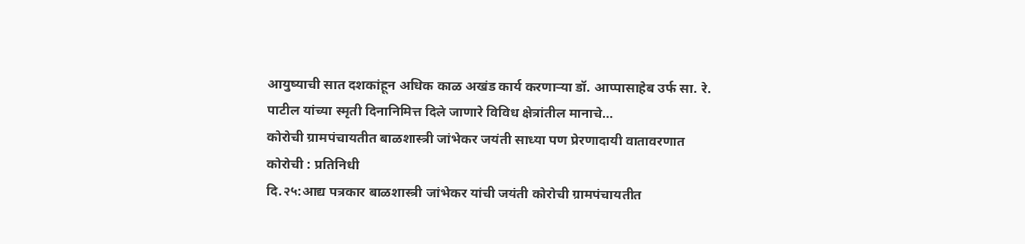आयुष्याची सात दशकांहून अधिक काळ अखंड कार्य करणाऱ्या डॉ. आप्पासाहेब उर्फ सा. रे. पाटील यांच्या स्मृती दिनानिमित्त दिले जाणारे विविध क्षेत्रांतील मानाचे…
कोरोची ग्रामपंचायतीत बाळशास्त्री जांभेकर जयंती साध्या पण प्रेरणादायी वातावरणात
कोरोची : प्रतिनिधी
दि.२५:आद्य पत्रकार बाळशास्त्री जांभेकर यांची जयंती कोरोची ग्रामपंचायतीत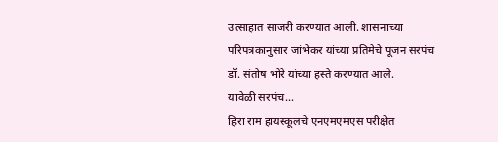उत्साहात साजरी करण्यात आली. शासनाच्या परिपत्रकानुसार जांभेकर यांच्या प्रतिमेचे पूजन सरपंच डॉ. संतोष भोरे यांच्या हस्ते करण्यात आले.
यावेळी सरपंच…
हिरा राम हायस्कूलचे एनएमएमएस परीक्षेत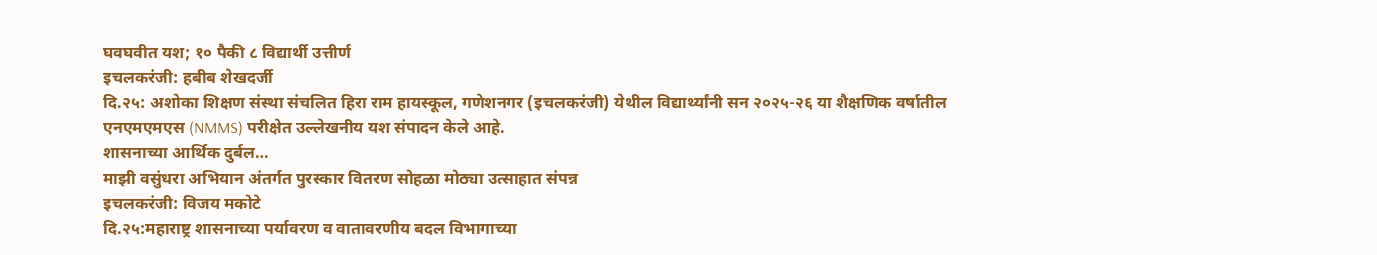घवघवीत यश; १० पैकी ८ विद्यार्थी उत्तीर्ण
इचलकरंजी: हबीब शेखदर्जी
दि.२५: अशोका शिक्षण संस्था संचलित हिरा राम हायस्कूल, गणेशनगर (इचलकरंजी) येथील विद्यार्थ्यांनी सन २०२५-२६ या शैक्षणिक वर्षातील एनएमएमएस (NMMS) परीक्षेत उल्लेखनीय यश संपादन केले आहे.
शासनाच्या आर्थिक दुर्बल…
माझी वसुंधरा अभियान अंतर्गत पुरस्कार वितरण सोहळा मोठ्या उत्साहात संपन्न
इचलकरंजी: विजय मकोटे
दि.२५:महाराष्ट्र शासनाच्या पर्यावरण व वातावरणीय बदल विभागाच्या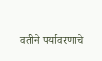वतीने पर्यावरणाचे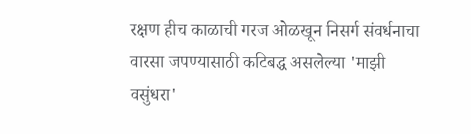रक्षण हीच काळाची गरज ओळखून निसर्ग संवर्धनाचा वारसा जपण्यासाठी कटिबद्ध असलेल्या 'माझी वसुंधरा'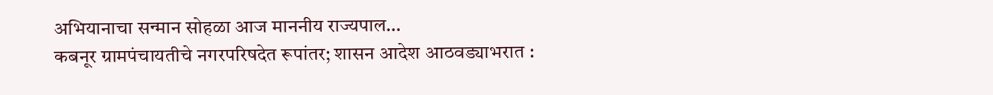अभियानाचा सन्मान सोहळा आज माननीय राज्यपाल…
कबनूर ग्रामपंचायतीचे नगरपरिषदेत रूपांतर; शासन आदेश आठवड्याभरात :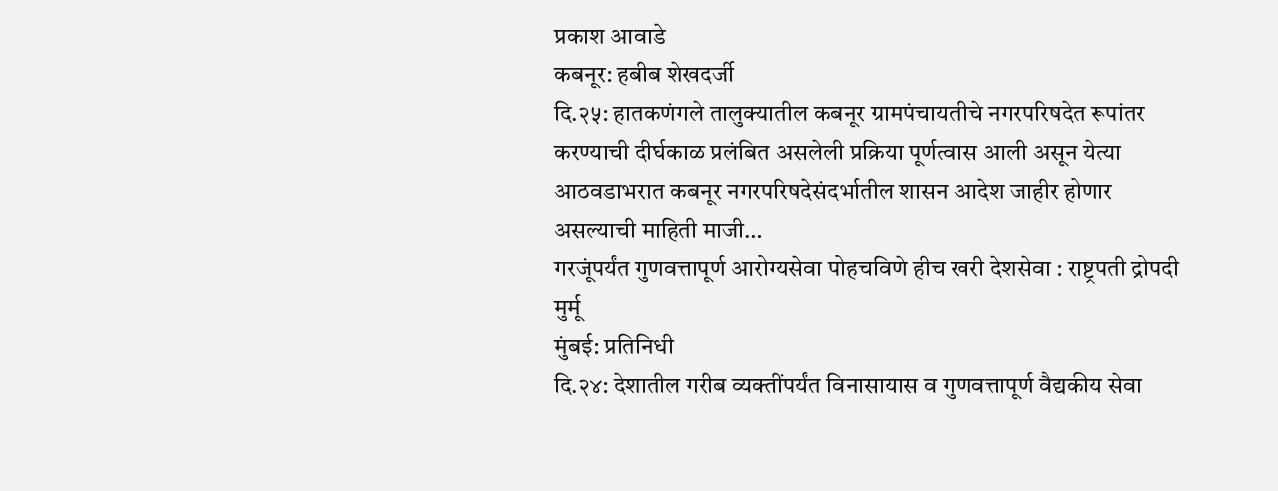प्रकाश आवाडे
कबनूर: हबीब शेखदर्जी
दि.२५: हातकणंगले तालुक्यातील कबनूर ग्रामपंचायतीचे नगरपरिषदेत रूपांतर करण्याची दीर्घकाळ प्रलंबित असलेली प्रक्रिया पूर्णत्वास आली असून येत्या आठवडाभरात कबनूर नगरपरिषदेसंदर्भातील शासन आदेश जाहीर होणार असल्याची माहिती माजी…
गरजूंपर्यंत गुणवत्तापूर्ण आरोग्यसेवा पोहचविणे हीच खरी देशसेवा : राष्ट्रपती द्रोपदी मुर्मू
मुंबई: प्रतिनिधी
दि.२४: देशातील गरीब व्यक्तींपर्यंत विनासायास व गुणवत्तापूर्ण वैद्यकीय सेवा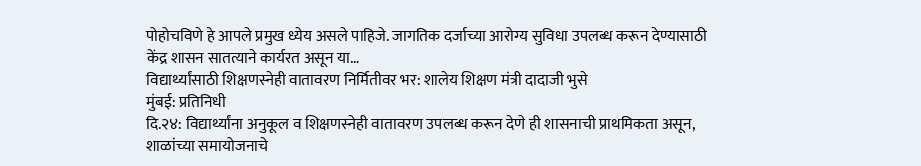पोहोचविणे हे आपले प्रमुख ध्येय असले पाहिजे. जागतिक दर्जाच्या आरोग्य सुविधा उपलब्ध करून देण्यासाठी केंद्र शासन सातत्याने कार्यरत असून या…
विद्यार्थ्यांसाठी शिक्षणस्नेही वातावरण निर्मितीवर भर: शालेय शिक्षण मंत्री दादाजी भुसे
मुंबई: प्रतिनिधी
दि.२४: विद्यार्थ्यांना अनुकूल व शिक्षणस्नेही वातावरण उपलब्ध करून देणे ही शासनाची प्राथमिकता असून, शाळांच्या समायोजनाचे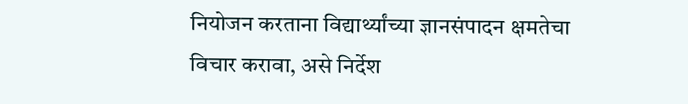नियोजन करताना विद्यार्थ्यांच्या ज्ञानसंपादन क्षमतेचा विचार करावा, असे निर्देश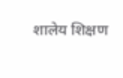शालेय शिक्षण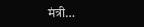मंत्री…